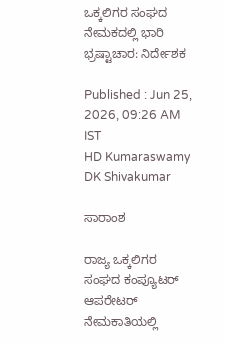ಒಕ್ಕಲಿಗರ ಸಂಘದ ನೇಮಕದಲ್ಲಿ ಭಾರಿ ಭ್ರಷ್ಟಾಚಾರ: ನಿರ್ದೇಶಕ

Published : Jun 25, 2026, 09:26 AM IST
HD Kumaraswamy DK Shivakumar

ಸಾರಾಂಶ

ರಾಜ್ಯ ಒಕ್ಕಲಿಗರ ಸಂಘದ ಕಂಪ್ಯೂಟರ್‌ ಆಪರೇಟರ್‌ ನೇಮಕಾತಿಯಲ್ಲಿ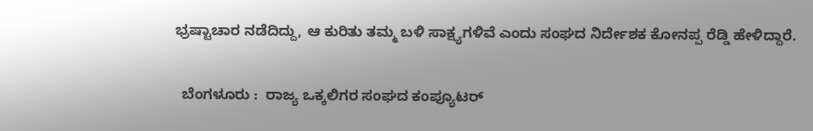ಭ್ರಷ್ಟಾಚಾರ ನಡೆದಿದ್ದು, ಆ ಕುರಿತು ತಮ್ಮ ಬಳಿ ಸಾಕ್ಷ್ಯಗಳಿವೆ ಎಂದು ಸಂಘದ ನಿರ್ದೇಶಕ ಕೋನಪ್ಪ ರೆಡ್ಡಿ ಹೇಳಿದ್ದಾರೆ.

  ಬೆಂಗಳೂರು :  ರಾಜ್ಯ ಒಕ್ಕಲಿಗರ ಸಂಘದ ಕಂಪ್ಯೂಟರ್‌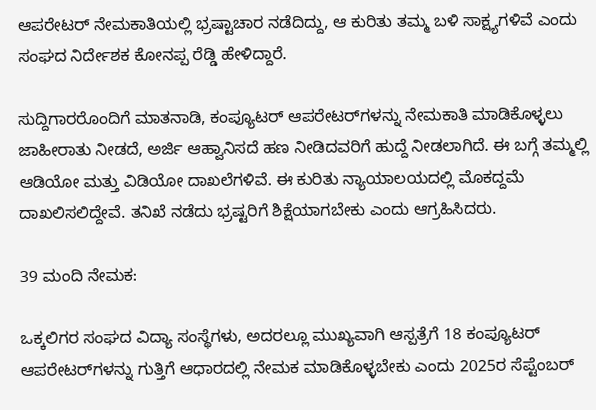ಆಪರೇಟರ್‌ ನೇಮಕಾತಿಯಲ್ಲಿ ಭ್ರಷ್ಟಾಚಾರ ನಡೆದಿದ್ದು, ಆ ಕುರಿತು ತಮ್ಮ ಬಳಿ ಸಾಕ್ಷ್ಯಗಳಿವೆ ಎಂದು ಸಂಘದ ನಿರ್ದೇಶಕ ಕೋನಪ್ಪ ರೆಡ್ಡಿ ಹೇಳಿದ್ದಾರೆ.

ಸುದ್ದಿಗಾರರೊಂದಿಗೆ ಮಾತನಾಡಿ, ಕಂಪ್ಯೂಟರ್‌ ಆಪರೇಟರ್‌ಗಳನ್ನು ನೇಮಕಾತಿ ಮಾಡಿಕೊಳ್ಳಲು ಜಾಹೀರಾತು ನೀಡದೆ, ಅರ್ಜಿ ಆಹ್ವಾನಿಸದೆ ಹಣ ನೀಡಿದವರಿಗೆ ಹುದ್ದೆ ನೀಡಲಾಗಿದೆ. ಈ ಬಗ್ಗೆ ತಮ್ಮಲ್ಲಿ ಆಡಿಯೋ ಮತ್ತು ವಿಡಿಯೋ ದಾಖಲೆಗಳಿವೆ. ಈ ಕುರಿತು ನ್ಯಾಯಾಲಯದಲ್ಲಿ ಮೊಕದ್ದಮೆ ದಾಖಲಿಸಲಿದ್ದೇವೆ. ತನಿಖೆ ನಡೆದು ಭ್ರಷ್ಟರಿಗೆ ಶಿಕ್ಷೆಯಾಗಬೇಕು ಎಂದು ಆಗ್ರಹಿಸಿದರು.

39 ಮಂದಿ ನೇಮಕ:

ಒಕ್ಕಲಿಗರ ಸಂಘದ ವಿದ್ಯಾ ಸಂಸ್ಥೆಗಳು, ಅದರಲ್ಲೂ ಮುಖ್ಯವಾಗಿ ಆಸ್ಪತ್ರೆಗೆ 18 ಕಂಪ್ಯೂಟರ್‌ ಆಪರೇಟರ್‌ಗಳನ್ನು ಗುತ್ತಿಗೆ ಆಧಾರದಲ್ಲಿ ನೇಮಕ ಮಾಡಿಕೊಳ್ಳಬೇಕು ಎಂದು 2025ರ ಸೆಪ್ಟೆಂಬರ್‌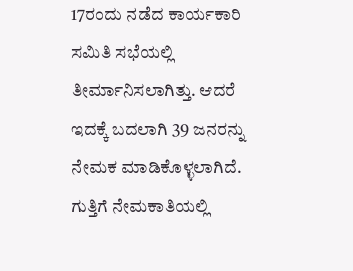17ರಂದು ನಡೆದ ಕಾರ್ಯಕಾರಿ ಸಮಿತಿ ಸಭೆಯಲ್ಲಿ ತೀರ್ಮಾನಿಸಲಾಗಿತ್ತು. ಆದರೆ ಇದಕ್ಕೆ ಬದಲಾಗಿ 39 ಜನರನ್ನು ನೇಮಕ ಮಾಡಿಕೊಳ್ಳಲಾಗಿದೆ. ಗುತ್ತಿಗೆ ನೇಮಕಾತಿಯಲ್ಲಿ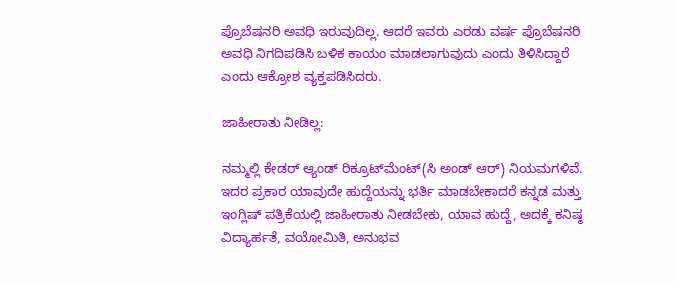ಪ್ರೊಬೆಷನರಿ ಅವಧಿ ಇರುವುದಿಲ್ಲ. ಆದರೆ ಇವರು ಎರಡು ವರ್ಷ ಪ್ರೊಬೆಷನರಿ ಅವಧಿ ನಿಗದಿಪಡಿಸಿ ಬಳಿಕ ಕಾಯಂ ಮಾಡಲಾಗುವುದು ಎಂದು ತಿಳಿಸಿದ್ದಾರೆ ಎಂದು ಆಕ್ರೋಶ ವ್ಯಕ್ತಪಡಿಸಿದರು.

ಜಾಹೀರಾತು ನೀಡಿಲ್ಲ:

ನಮ್ಮಲ್ಲಿ ಕೇಡರ್‌ ಆ್ಯಂಡ್‌ ರಿಕ್ರೂಟ್‌ಮೆಂಟ್‌(ಸಿ ಅಂಡ್‌ ಆರ್‌) ನಿಯಮಗಳಿವೆ. ಇದರ ಪ್ರಕಾರ ಯಾವುದೇ ಹುದ್ದೆಯನ್ನು ಭರ್ತಿ ಮಾಡಬೇಕಾದರೆ ಕನ್ನಡ ಮತ್ತು ಇಂಗ್ಲಿಷ್‌ ಪತ್ರಿಕೆಯಲ್ಲಿ ಜಾಹೀರಾತು ನೀಡಬೇಕು, ಯಾವ ಹುದ್ದೆ, ಅದಕ್ಕೆ ಕನಿಷ್ಠ ವಿದ್ಯಾರ್ಹತೆ, ವಯೋಮಿತಿ, ಅನುಭವ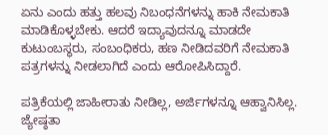ಏನು ಎಂದು ಹತ್ತು ಹಲವು ನಿಬಂಧನೆಗಳನ್ನು ಹಾಕಿ ನೇಮಕಾತಿ ಮಾಡಿಕೊಳ್ಳಬೇಕು. ಆದರೆ ಇದ್ಯಾವುದನ್ನೂ ಮಾಡದೇ ಕುಟುಂಬಸ್ಥರು, ಸಂಬಂಧಿಕರು, ಹಣ ನೀಡಿದವರಿಗೆ ನೇಮಕಾತಿ ಪತ್ರಗಳನ್ನು ನೀಡಲಾಗಿದೆ ಎಂದು ಆರೋಪಿಸಿದ್ದಾರೆ.

ಪತ್ರಿಕೆಯಲ್ಲಿ ಜಾಹೀರಾತು ನೀಡಿಲ್ಲ, ಅರ್ಜಿಗಳನ್ನೂ ಆಹ್ವಾನಿಸಿಲ್ಲ. ಜ್ಯೇಷ್ಠತಾ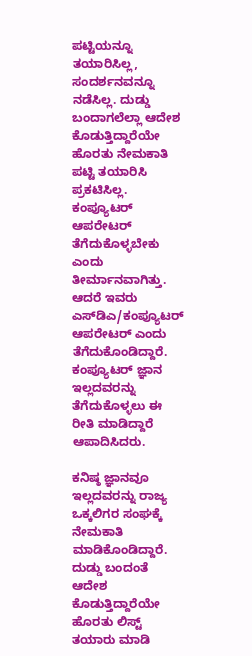ಪಟ್ಟಿಯನ್ನೂ ತಯಾರಿಸಿಲ್ಲ, ಸಂದರ್ಶನವನ್ನೂ ನಡೆಸಿಲ್ಲ. ದುಡ್ಡು ಬಂದಾಗಲೆಲ್ಲಾ ಆದೇಶ ಕೊಡುತ್ತಿದ್ದಾರೆಯೇ ಹೊರತು ನೇಮಕಾತಿ ಪಟ್ಟಿ ತಯಾರಿಸಿ ಪ್ರಕಟಿಸಿಲ್ಲ. ಕಂಪ್ಯೂಟರ್‌ ಆಪರೇಟರ್‌ ತೆಗೆದುಕೊಳ್ಳಬೇಕು ಎಂದು ತೀರ್ಮಾನವಾಗಿತ್ತು. ಆದರೆ ಇವರು ಎಸ್‌ಡಿಎ/ಕಂಪ್ಯೂಟರ್‌ ಆಪರೇಟರ್‌ ಎಂದು ತೆಗೆದುಕೊಂಡಿದ್ದಾರೆ. ಕಂಪ್ಯೂಟರ್‌ ಜ್ಞಾನ ಇಲ್ಲದವರನ್ನು ತೆಗೆದುಕೊಳ್ಳಲು ಈ ರೀತಿ ಮಾಡಿದ್ದಾರೆ ಆಪಾದಿಸಿದರು.

ಕನಿಷ್ಠ ಜ್ಞಾನವೂ ಇಲ್ಲದವರನ್ನು ರಾಜ್ಯ ಒಕ್ಕಲಿಗರ ಸಂಘಕ್ಕೆ ನೇಮಕಾತಿ ಮಾಡಿಕೊಂಡಿದ್ದಾರೆ. ದುಡ್ಡು ಬಂದಂತೆ ಆದೇಶ ಕೊಡುತ್ತಿದ್ದಾರೆಯೇ ಹೊರತು ಲಿಸ್ಟ್‌ ತಯಾರು ಮಾಡಿ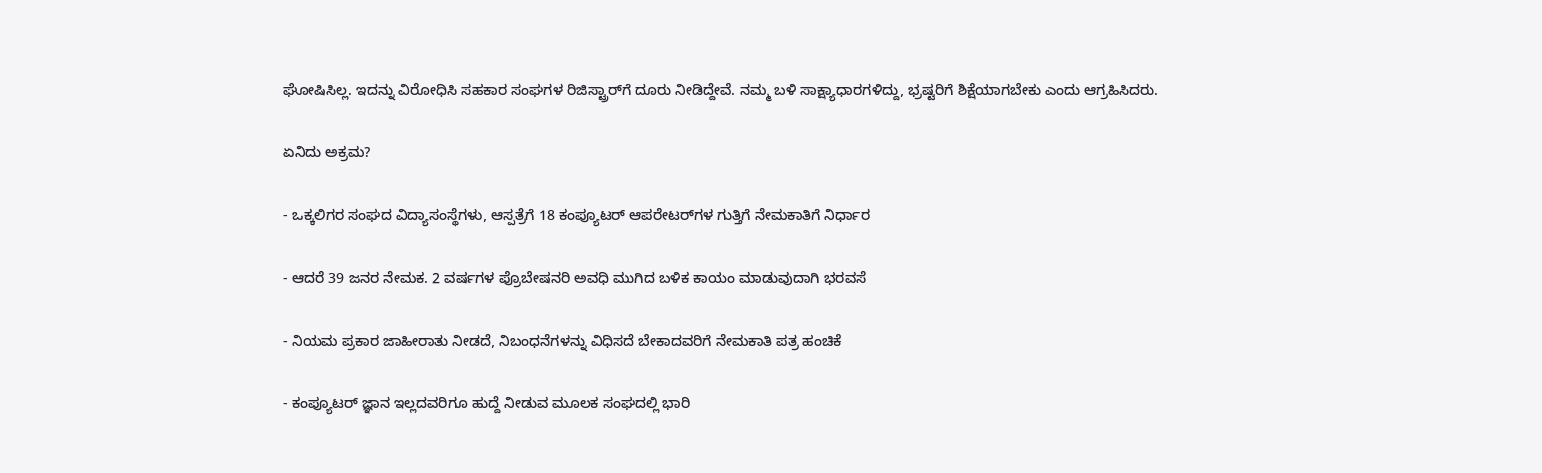ಘೋಷಿಸಿಲ್ಲ. ಇದನ್ನು ವಿರೋಧಿಸಿ ಸಹಕಾರ ಸಂಘಗಳ ರಿಜಿಸ್ಟ್ರಾರ್‌ಗೆ ದೂರು ನೀಡಿದ್ದೇವೆ. ನಮ್ಮ ಬಳಿ ಸಾಕ್ಷ್ಯಾಧಾರಗಳಿದ್ದು, ಭ್ರಷ್ಟರಿಗೆ ಶಿಕ್ಷೆಯಾಗಬೇಕು ಎಂದು ಆಗ್ರಹಿಸಿದರು.

ಏನಿದು ಅಕ್ರಮ?

- ಒಕ್ಕಲಿಗರ ಸಂಘದ ವಿದ್ಯಾಸಂಸ್ಥೆಗಳು, ಆಸ್ಪತ್ರೆಗೆ 18 ಕಂಪ್ಯೂಟರ್‌ ಆಪರೇಟರ್‌ಗಳ ಗುತ್ತಿಗೆ ನೇಮಕಾತಿಗೆ ನಿರ್ಧಾರ

- ಆದರೆ 39 ಜನರ ನೇಮಕ. 2 ವರ್ಷಗಳ ಪ್ರೊಬೇಷನರಿ ಅವಧಿ ಮುಗಿದ ಬಳಿಕ ಕಾಯಂ ಮಾಡುವುದಾಗಿ ಭರವಸೆ

- ನಿಯಮ ಪ್ರಕಾರ ಜಾಹೀರಾತು ನೀಡದೆ, ನಿಬಂಧನೆಗಳನ್ನು ವಿಧಿಸದೆ ಬೇಕಾದವರಿಗೆ ನೇಮಕಾತಿ ಪತ್ರ ಹಂಚಿಕೆ

- ಕಂಪ್ಯೂಟರ್‌ ಜ್ಞಾನ ಇಲ್ಲದವರಿಗೂ ಹುದ್ದೆ ನೀಡುವ ಮೂಲಕ ಸಂಘದಲ್ಲಿ ಭಾರಿ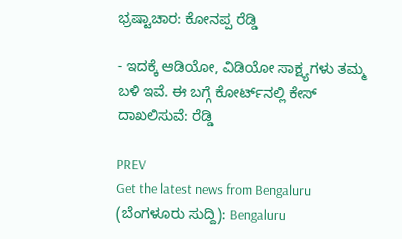ಭ್ರಷ್ಟಾಚಾರ: ಕೋನಪ್ಪ ರೆಡ್ಡಿ

- ಇದಕ್ಕೆ ಆಡಿಯೋ, ವಿಡಿಯೋ ಸಾಕ್ಷ್ಯಗಳು ತಮ್ಮ ಬಳಿ ಇವೆ. ಈ ಬಗ್ಗೆ ಕೋರ್ಟ್‌ನಲ್ಲಿ ಕೇಸ್‌ ದಾಖಲಿಸುವೆ: ರೆಡ್ಡಿ

PREV
Get the latest news from Bengaluru (ಬೆಂಗಳೂರು ಸುದ್ದಿ): Bengaluru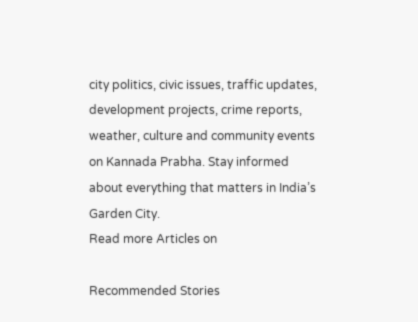city politics, civic issues, traffic updates, development projects, crime reports, weather, culture and community events on Kannada Prabha. Stay informed about everything that matters in India’s Garden City.
Read more Articles on

Recommended Stories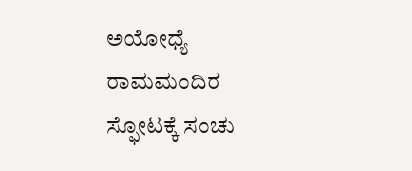ಅಯೋಧ್ಯೆ ರಾಮಮಂದಿರ ಸ್ಫೋಟಕ್ಕೆ ಸಂಚು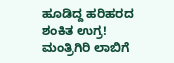ಹೂಡಿದ್ದ ಹರಿಹರದ ಶಂಕಿತ ಉಗ್ರ!
ಮಂತ್ರಿಗಿರಿ ಲಾಬಿಗೆ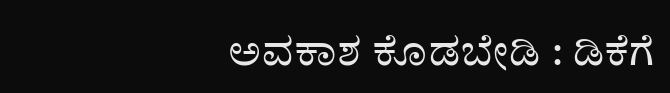ಅವಕಾಶ ಕೊಡಬೇಡಿ : ಡಿಕೆಗೆ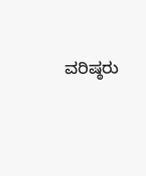ವರಿಷ್ಠರು